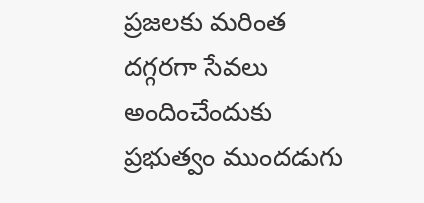ప్రజలకు మరింత దగ్గరగా సేవలు అందించేందుకు ప్రభుత్వం ముందడుగు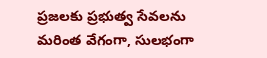ప్రజలకు ప్రభుత్వ సేవలను మరింత వేగంగా, సులభంగా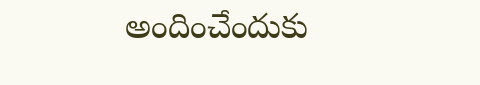అందించేందుకు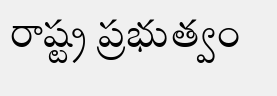రాష్ట్ర ప్రభుత్వం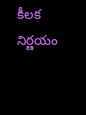కీలక నిర్ణయం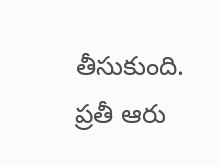తీసుకుంది. ప్రతీ ఆరు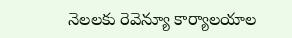నెలలకు రెవెన్యూ కార్యాలయాల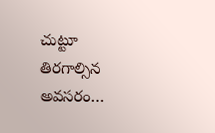చుట్టూ తిరగాల్సిన అవసరం…